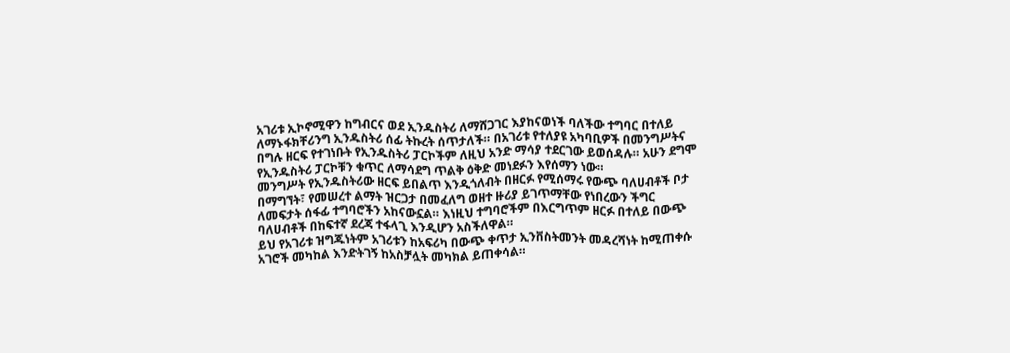አገሪቱ ኢኮኖሚዋን ከግብርና ወደ ኢንዱስትሪ ለማሸጋገር እያከናወነች ባለችው ተግባር በተለይ ለማኑፋክቸሪንግ ኢንዱስትሪ ሰፊ ትኩረት ሰጥታለች። በአገሪቱ የተለያዩ አካባቢዎች በመንግሥትና በግሉ ዘርፍ የተገነቡት የኢንዱስትሪ ፓርኮችም ለዚህ አንድ ማሳያ ተደርገው ይወሰዳሉ። አሁን ደግሞ የኢንዱስትሪ ፓርኮቹን ቁጥር ለማሳደግ ጥልቅ ዕቅድ መነደፉን እየሰማን ነው።
መንግሥት የኢንዱስትሪው ዘርፍ ይበልጥ እንዲጎለብት በዘርፉ የሚሰማሩ የውጭ ባለሀብቶች ቦታ በማግኘት፣ የመሠረተ ልማት ዝርጋታ በመፈለግ ወዘተ ዙሪያ ይገጥማቸው የነበረውን ችግር ለመፍታት ሰፋፊ ተግባሮችን አከናውኗል። እነዚህ ተግባሮችም በእርግጥም ዘርፉ በተለይ በውጭ ባለሀብቶች በከፍተኛ ደረጃ ተፋላጊ እንዲሆን አስችለዋል።
ይህ የአገሪቱ ዝግጁነትም አገሪቱን ከአፍሪካ በውጭ ቀጥታ ኢንቨስትመንት መዳረሻነት ከሚጠቀሱ አገሮች መካከል እንድትገኝ ከአስቻሏት መካክል ይጠቀሳል።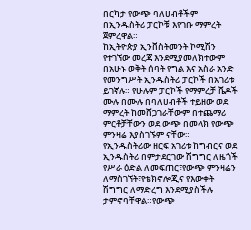በርካታ የውጭ ባለሀብቶችም በኢንዱስትሪ ፓርኮቹ እየገቡ ማምረት ጀምረዋል።
ከኢትዮጵያ ኢንቨስትመንት ኮሚሽን የተገኘው መረጃ እንደሚያመለክተውም በአሁኑ ወቅት ሰባት የግል እና አስራ አንድ የመንግሥት ኢንዱስትሪ ፓርኮች በአገሪቱ ይገኛሉ። የሁሉም ፓርኮች የማምረቻ ሼዶች ሙሉ በሙሉ በባለሀብቶች ተይዘው ወደ ማምረት ከመሸጋገራቸውም በተጨማሪ ምርቶቻቸውን ወደ ውጭ በመላክ የውጭ ምንዛሬ እያስገኙም ናቸው።
የኢንዱስትሪው ዘርፍ አገሪቱ ከግብርና ወደ ኢንዱስትሪ በምታደርገው ሽግግር ለዜጎች የሥራ ዕድል ለመፍጠር፣የውጭ ምንዛሬን ለማስገኘት፣የቴክኖሎጂና የእውቀት ሽግግር ለማድረግ እንደሚያስችሉ ታምኖባቸዋል።የውጭ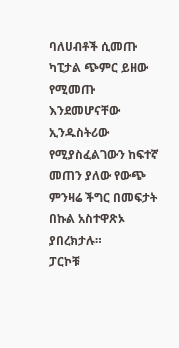ባለሀብቶች ሲመጡ ካፒታል ጭምር ይዘው የሚመጡ እንደመሆናቸው ኢንዱስትሪው የሚያስፈልገውን ከፍተኛ መጠን ያለው የውጭ ምንዛሬ ችግር በመፍታት በኩል አስተዋጽኦ ያበረክታሉ።
ፓርኮቹ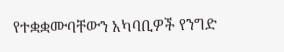የተቋቋሙባቸውን አካባቢዎች የንግድ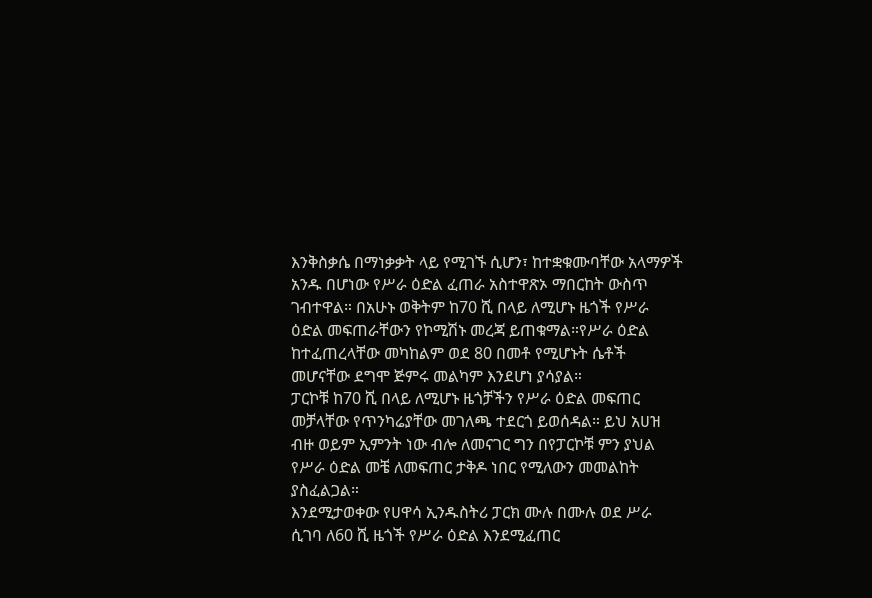እንቅስቃሴ በማነቃቃት ላይ የሚገኙ ሲሆን፣ ከተቋቁሙባቸው አላማዎች አንዱ በሆነው የሥራ ዕድል ፈጠራ አስተዋጽኦ ማበርከት ውስጥ ገብተዋል። በአሁኑ ወቅትም ከ70 ሺ በላይ ለሚሆኑ ዜጎች የሥራ ዕድል መፍጠራቸውን የኮሚሽኑ መረጃ ይጠቁማል።የሥራ ዕድል ከተፈጠረላቸው መካከልም ወደ 80 በመቶ የሚሆኑት ሴቶች መሆናቸው ደግሞ ጅምሩ መልካም እንደሆነ ያሳያል።
ፓርኮቹ ከ70 ሺ በላይ ለሚሆኑ ዜጎቻችን የሥራ ዕድል መፍጠር መቻላቸው የጥንካሬያቸው መገለጫ ተደርጎ ይወሰዳል። ይህ አሀዝ ብዙ ወይም ኢምንት ነው ብሎ ለመናገር ግን በየፓርኮቹ ምን ያህል የሥራ ዕድል መቼ ለመፍጠር ታቅዶ ነበር የሚለውን መመልከት ያስፈልጋል።
እንደሚታወቀው የሀዋሳ ኢንዱስትሪ ፓርክ ሙሉ በሙሉ ወደ ሥራ ሲገባ ለ60 ሺ ዜጎች የሥራ ዕድል እንደሚፈጠር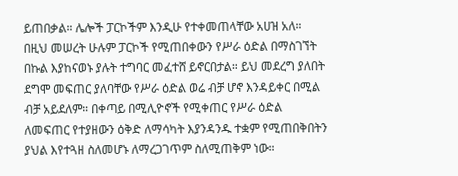ይጠበቃል። ሌሎች ፓርኮችም እንዲሁ የተቀመጠላቸው አሀዝ አለ።
በዚህ መሠረት ሁሉም ፓርኮች የሚጠበቀውን የሥራ ዕድል በማስገኘት በኩል እያከናወኑ ያሉት ተግባር መፈተሸ ይኖርበታል። ይህ መደረግ ያለበት ደግሞ መፍጠር ያለባቸው የሥራ ዕድል ወሬ ብቻ ሆኖ እንዳይቀር በሚል ብቻ አይደለም። በቀጣይ በሚሊዮኖች የሚቀጠር የሥራ ዕድል ለመፍጠር የተያዘውን ዕቅድ ለማሳካት እያንዳንዱ ተቋም የሚጠበቅበትን ያህል እየተጓዘ ስለመሆኑ ለማረጋገጥም ስለሚጠቅም ነው።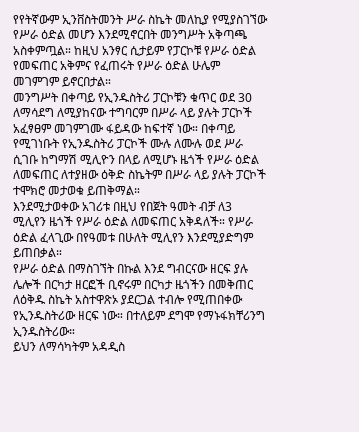የየትኛውም ኢንቨስትመንት ሥራ ስኬት መለኪያ የሚያስገኘው የሥራ ዕድል መሆን እንደሚኖርበት መንግሥት አቅጣጫ አስቀምጧል። ከዚህ አንፃር ሲታይም የፓርኮቹ የሥራ ዕድል የመፍጠር አቅምና የፈጠሩት የሥራ ዕድል ሁሌም መገምገም ይኖርበታል።
መንግሥት በቀጣይ የኢንዱስትሪ ፓርኮቹን ቁጥር ወደ 30 ለማሳደግ ለሚያከናው ተግባርም በሥራ ላይ ያሉት ፓርኮች አፈፃፀም መገምገሙ ፋይዳው ከፍተኛ ነው። በቀጣይ የሚገነቡት የኢንዱስትሪ ፓርኮች ሙሉ ለሙሉ ወደ ሥራ ሲገቡ ከግማሽ ሚሊዮን በላይ ለሚሆኑ ዜጎች የሥራ ዕድል ለመፍጠር ለተያዘው ዕቅድ ስኬትም በሥራ ላይ ያሉት ፓርኮች ተሞክሮ መታወቁ ይጠቅማል።
እንደሚታወቀው አገሪቱ በዚህ የበጀት ዓመት ብቻ ለ3 ሚሊየን ዜጎች የሥራ ዕድል ለመፍጠር አቅዳለች። የሥራ ዕድል ፈላጊው በየዓመቱ በሁለት ሚሊየን እንደሚያድግም ይጠበቃል።
የሥራ ዕድል በማስገኘት በኩል እንደ ግብርናው ዘርፍ ያሉ ሌሎች በርካታ ዘርፎች ቢኖሩም በርካታ ዜጎችን በመቅጠር ለዕቅዱ ስኬት አስተዋጽኦ ያደርጋል ተብሎ የሚጠበቀው የኢንዱስትሪው ዘርፍ ነው። በተለይም ደግሞ የማኑፋክቸሪንግ ኢንዱስትሪው።
ይህን ለማሳካትም አዳዲስ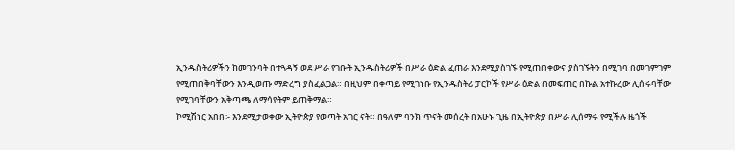ኢንዱስትሪዎችን ከመገንባት በተጓዳኝ ወደ ሥራ የገቡት ኢንዱስትሪዎች በሥራ ዕድል ፈጠራ እንደሚያስገኙ የሚጠበቀውና ያስገኙትን በሚገባ በመገምገም የሚጠበቅባቸውን እንዲወጡ ማድረግ ያስፈልጋል። በዚህም በቀጣይ የሚገነቡ የኢንዱስትሪ ፓርኮች የሥራ ዕድል በመፍጠር በኩል አተኩረው ሊሰሩባቸው የሚገባቸውን አቅጣጫ ለማሳየትም ይጠቅማል።
ኮሚሽነር አበበ፡- እንደሚታወቀው ኢትዮጵያ የወጣት አገር ናት። በዓለም ባንክ ጥናት መሰረት በአሁኑ ጊዜ በኢትዮጵያ በሥራ ሊሰማሩ የሚችሉ ዜጎች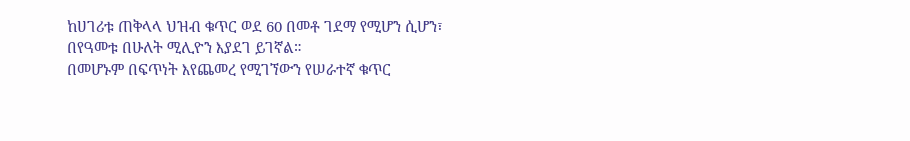ከሀገሪቱ ጠቅላላ ህዝብ ቁጥር ወደ 60 በመቶ ገደማ የሚሆን ሲሆን፣ በየዓመቱ በሁለት ሚሊዮን እያደገ ይገኛል።
በመሆኑም በፍጥነት እየጨመረ የሚገኘውን የሠራተኛ ቁጥር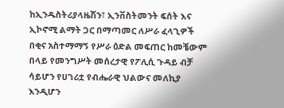ከኢንዱስትሪያላዜሽን፣ ኢንቨስትመንት ፍሰት እና ኢኮኖሚ ልማት ጋር በማጣመር ለሥራ ፈላጊዎች በቂና አስተማማኝ የሥራ ዕድል መፍጠር ከመቼውም በላይ የመንግሥት መሰረታዊ የፖሊሲ ጉዳይ ብቻ ሳይሆን የሀገሪቷ የብሔራዊ ህልውና መለኪያ እንዲሆን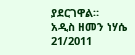ያደርገዋል።
አዲስ ዘመን ነሃሴ 21/2011